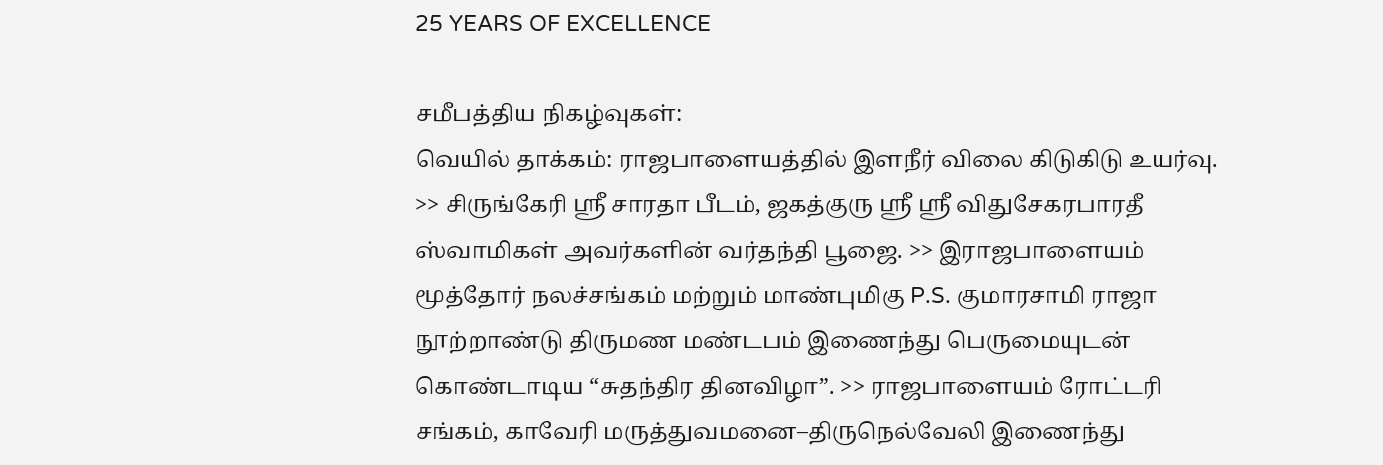25 YEARS OF EXCELLENCE

சமீபத்திய நிகழ்வுகள்:
வெயில் தாக்கம்: ராஜபாளையத்தில் இளநீர் விலை கிடுகிடு உயர்வு. >> சிருங்கேரி ஸ்ரீ சாரதா பீடம், ஜகத்குரு ஸ்ரீ ஸ்ரீ விதுசேகரபாரதீ ஸ்வாமிகள் அவர்களின் வர்தந்தி பூஜை. >> இராஜபாளையம் மூத்தோர் நலச்சங்கம் மற்றும் மாண்புமிகு P.S. குமாரசாமி ராஜா நூற்றாண்டு திருமண மண்டபம் இணைந்து பெருமையுடன் கொண்டாடிய “சுதந்திர தினவிழா”. >> ராஜபாளையம் ரோட்டரி சங்கம், காவேரி மருத்துவமனை–திருநெல்வேலி இணைந்து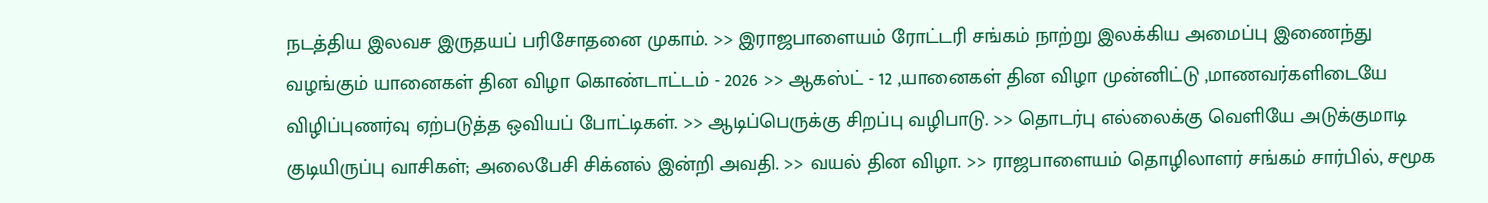நடத்திய இலவச இருதயப் பரிசோதனை முகாம். >> இராஜபாளையம் ரோட்டரி சங்கம் நாற்று இலக்கிய அமைப்பு இணைந்து வழங்கும் யானைகள் தின விழா கொண்டாட்டம் - 2026 >> ஆகஸ்ட் - 12 ,யானைகள் தின விழா முன்னிட்டு ,மாணவர்களிடையே விழிப்புணர்வு ஏற்படுத்த ஒவியப் போட்டிகள். >> ஆடிப்பெருக்கு சிறப்பு வழிபாடு. >> தொடர்பு எல்லைக்கு வெளியே அடுக்குமாடி குடியிருப்பு வாசிகள்; அலைபேசி சிக்னல் இன்றி அவதி. >> வயல் தின விழா. >> ராஜபாளையம் தொழிலாளர் சங்கம் சார்பில், சமூக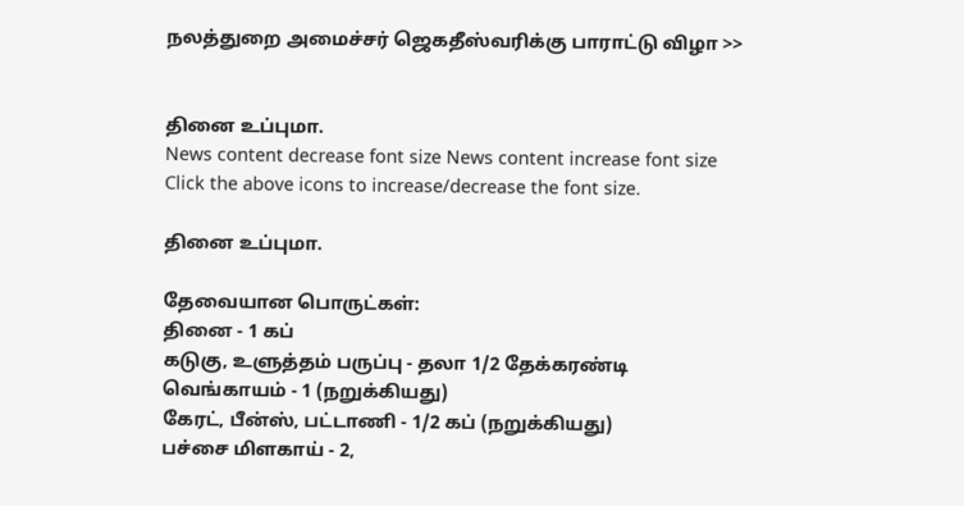நலத்துறை அமைச்சர் ஜெகதீஸ்வரிக்கு பாராட்டு விழா >>


தினை உப்புமா.
News content decrease font size News content increase font size
Click the above icons to increase/decrease the font size.

தினை உப்புமா.

தேவையான பொருட்கள்:
தினை - 1 கப்
கடுகு, உளுத்தம் பருப்பு - தலா 1/2 தேக்கரண்டி
வெங்காயம் - 1 (நறுக்கியது)
கேரட், பீன்ஸ், பட்டாணி - 1/2 கப் (நறுக்கியது)
பச்சை மிளகாய் - 2,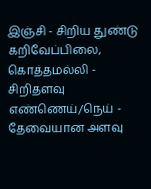இஞ்சி - சிறிய துண்டு
கறிவேப்பிலை, கொத்தமல்லி - சிறிதளவு
எண்ணெய்/நெய் - தேவையான அளவு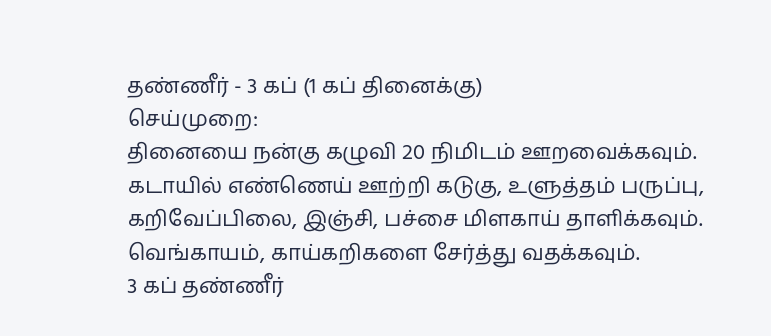தண்ணீர் - 3 கப் (1 கப் தினைக்கு)
செய்முறை:
தினையை நன்கு கழுவி 20 நிமிடம் ஊறவைக்கவும்.
கடாயில் எண்ணெய் ஊற்றி கடுகு, உளுத்தம் பருப்பு, கறிவேப்பிலை, இஞ்சி, பச்சை மிளகாய் தாளிக்கவும்.
வெங்காயம், காய்கறிகளை சேர்த்து வதக்கவும்.
3 கப் தண்ணீர்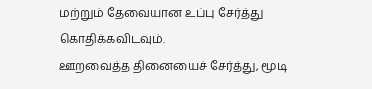மற்றும் தேவையான உப்பு சேர்த்து கொதிக்கவிடவும்.
ஊறவைத்த தினையைச் சேர்த்து, மூடி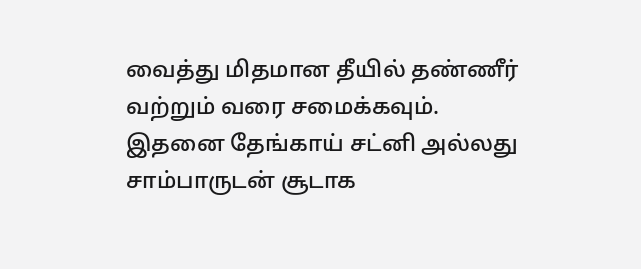வைத்து மிதமான தீயில் தண்ணீர் வற்றும் வரை சமைக்கவும்.
இதனை தேங்காய் சட்னி அல்லது சாம்பாருடன் சூடாக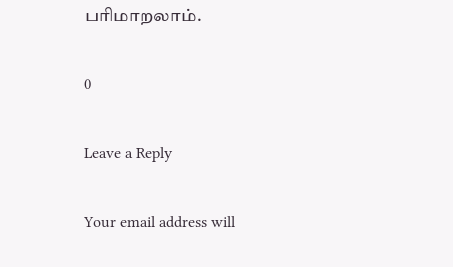பரிமாறலாம்.

0

Leave a Reply

Your email address will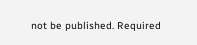not be published. Required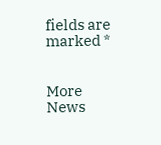fields are marked *


More News